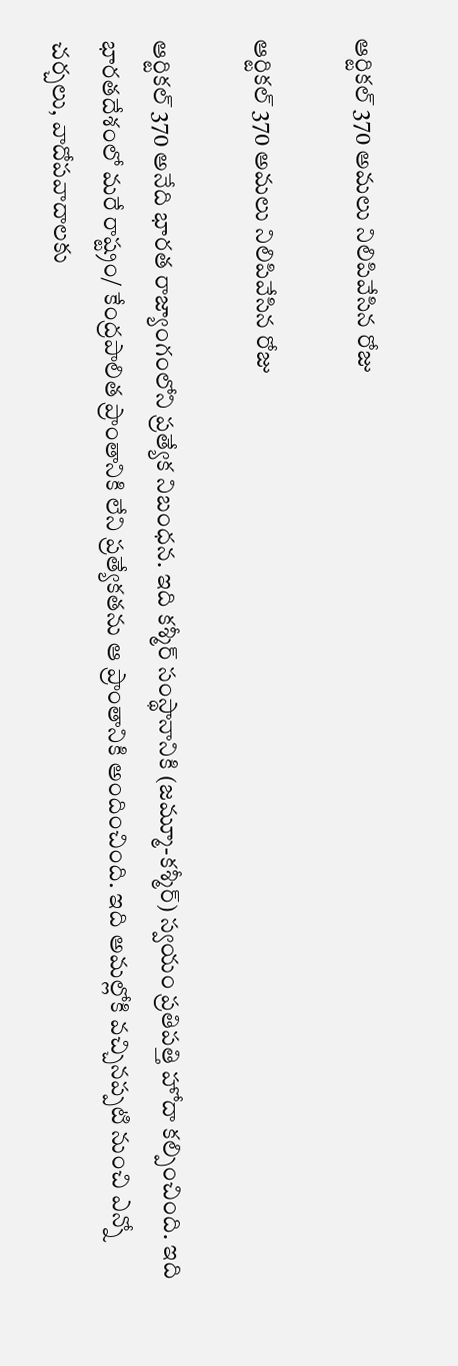ఆర్టికల్‌ 370 అమలు నిలిపివేసిన రోజు

ఆర్టికల్‌ 370 అమలు నిలిపివేసిన రోజు

ఆర్టికల్‌ 370 అనేది భారత రాజ్యాంగంలోని ప్రత్యేక నిబంధన. ఇది కశ్మీర్‌ సంస్థానానికి (జమ్మూ-కశ్మీర్‌) స్వయం ప్రతిపత్తి హోదా కల్పించింది. ఇది భారతదేశంలో మరే రాష్ట్రం/ కేంద్రపాలిత ప్రాంతానికి లేని ప్రత్యేకతను ఆ ప్రాంతానికి అందించింది. ఇది అమల్లోకి వచ్చినప్పటి నుంచి ఎన్నో చర్చలు, వాదోపవాదాలకు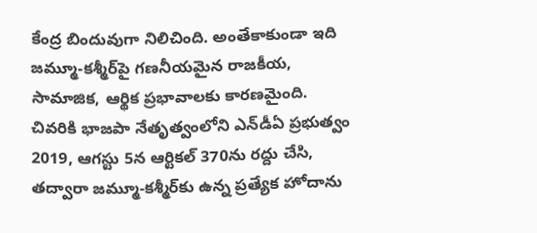కేంద్ర బిందువుగా నిలిచింది. అంతేకాకుండా ఇది జమ్మూ-కశ్మీర్‌పై గణనీయమైన రాజకీయ, సామాజిక, ఆర్థిక ప్రభావాలకు కారణమైంది. చివరికి భాజపా నేతృత్వంలోని ఎన్‌డీఏ ప్రభుత్వం 2019, ఆగస్టు 5న ఆర్టికల్‌ 370ను రద్దు చేసి, తద్వారా జమ్మూ-కశ్మీర్‌కు ఉన్న ప్రత్యేక హోదాను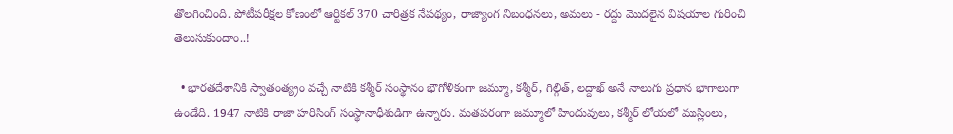తొలగించింది. పోటీపరీక్షల కోణంలో ఆర్టికల్‌ 370 చారిత్రక నేపథ్యం, రాజ్యాంగ నిబంధనలు, అమలు - రద్దు మొదలైన విషయాల గురించి తెలుసుకుందాం..!

  • భారతదేశానికి స్వాతంత్య్రం వచ్చే నాటికి కశ్మీర్‌ సంస్థానం భౌగోళికంగా జమ్మూ, కశ్మీర్, గిల్గిత్, లద్దాఖ్‌ అనే నాలుగు ప్రధాన భాగాలుగా ఉండేది. 1947 నాటికి రాజా హరిసింగ్‌ సంస్థానాధీశుడిగా ఉన్నారు. మతపరంగా జమ్మూలో హిందువులు, కశ్మీర్‌ లోయలో ముస్లింలు,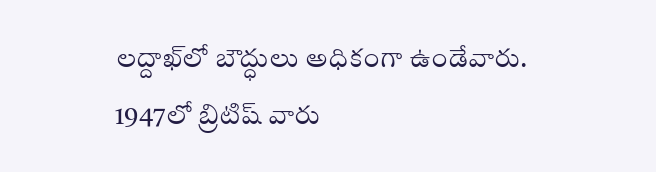లద్దాఖ్‌లో బౌద్ధులు అధికంగా ఉండేవారు. 1947లో బ్రిటిష్‌ వారు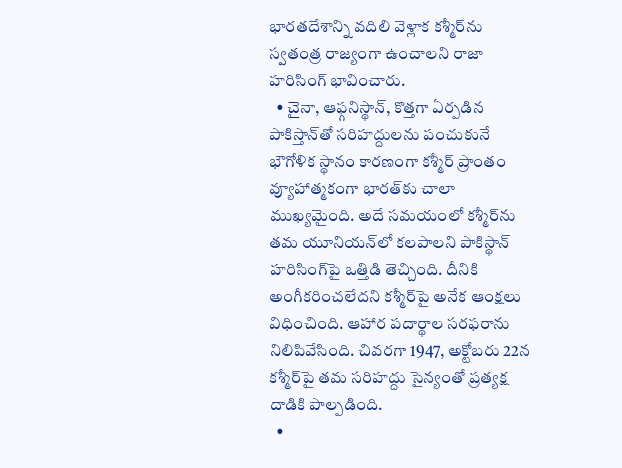భారతదేశాన్ని వదిలి వెళ్లాక కశ్మీర్‌ను స్వతంత్ర రాజ్యంగా ఉంచాలని రాజా హరిసింగ్‌ భావించారు.
  • చైనా, ఆఫ్గనిస్థాన్, కొత్తగా ఏర్పడిన పాకిస్తాన్‌తో సరిహద్దులను పంచుకునే భౌగోళిక స్థానం కారణంగా కశ్మీర్‌ ప్రాంతం వ్యూహాత్మకంగా భారత్‌కు చాలా ముఖ్యమైంది. అదే సమయంలో కశ్మీర్‌ను తమ యూనియన్‌లో కలపాలని పాకిస్థాన్‌ హరిసింగ్‌పై ఒత్తిడి తెచ్చింది. దీనికి అంగీకరించలేదని కశ్మీర్‌పై అనేక ఆంక్షలు విధించింది. ఆహార పదార్థాల సరఫరాను నిలిపివేసింది. చివరగా 1947, అక్టోబరు 22న కశ్మీర్‌పై తమ సరిహద్దు సైన్యంతో ప్రత్యక్ష దాడికి పాల్పడింది.
  •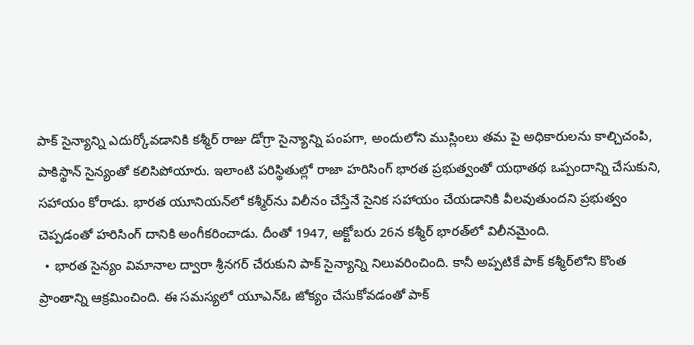పాక్‌ సైన్యాన్ని ఎదుర్కోవడానికి కశ్మీర్‌ రాజు డోగ్రా సైన్యాన్ని పంపగా, అందులోని ముస్లింలు తమ పై అధికారులను కాల్చిచంపి, పాకిస్థాన్‌ సైన్యంతో కలిసిపోయారు. ఇలాంటి పరిస్థితుల్లో రాజా హరిసింగ్‌ భారత ప్రభుత్వంతో యథాతథ ఒప్పందాన్ని చేసుకుని, సహాయం కోరాడు. భారత యూనియన్‌లో కశ్మీర్‌ను విలీనం చేస్తేనే సైనిక సహాయం చేయడానికి వీలవుతుందని ప్రభుత్వం చెప్పడంతో హరిసింగ్‌ దానికి అంగీకరించాడు. దీంతో 1947, అక్టోబరు 26న కశ్మీర్‌ భారత్‌లో విలీనమైంది.
  • భారత సైన్యం విమానాల ద్వారా శ్రీనగర్‌ చేరుకుని పాక్‌ సైన్యాన్ని నిలువరించింది. కానీ అప్పటికే పాక్‌ కశ్మీర్‌లోని కొంత ప్రాంతాన్ని ఆక్రమించింది. ఈ సమస్యలో యూఎన్‌ఓ జోక్యం చేసుకోవడంతో పాక్‌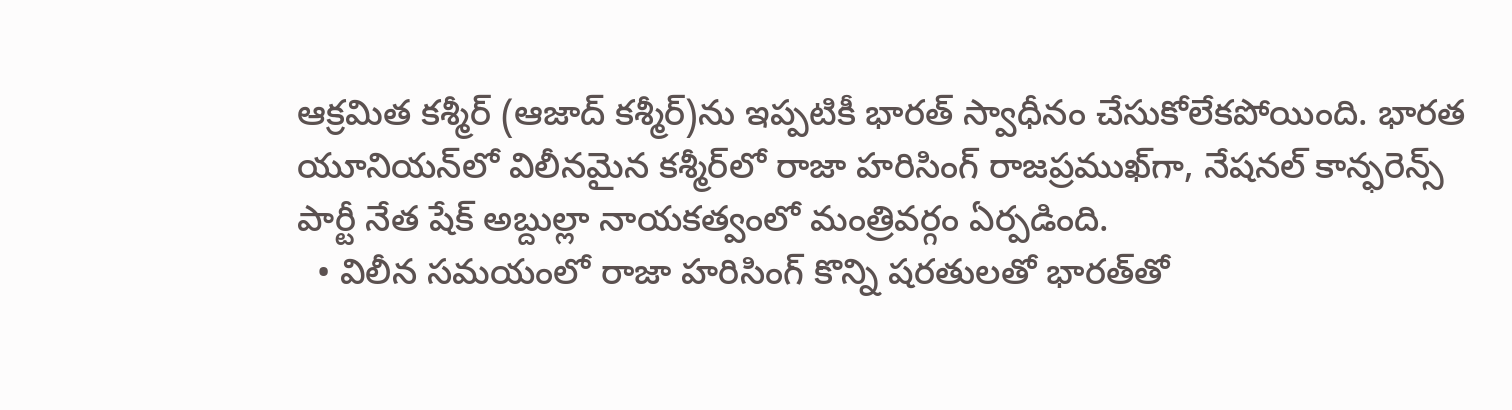ఆక్రమిత కశ్మీర్‌ (ఆజాద్‌ కశ్మీర్‌)ను ఇప్పటికీ భారత్‌ స్వాధీనం చేసుకోలేకపోయింది. భారత యూనియన్‌లో విలీనమైన కశ్మీర్‌లో రాజా హరిసింగ్‌ రాజప్రముఖ్‌గా, నేషనల్‌ కాన్ఫరెన్స్‌ పార్టీ నేత షేక్‌ అబ్దుల్లా నాయకత్వంలో మంత్రివర్గం ఏర్పడింది.
  • విలీన సమయంలో రాజా హరిసింగ్‌ కొన్ని షరతులతో భారత్‌తో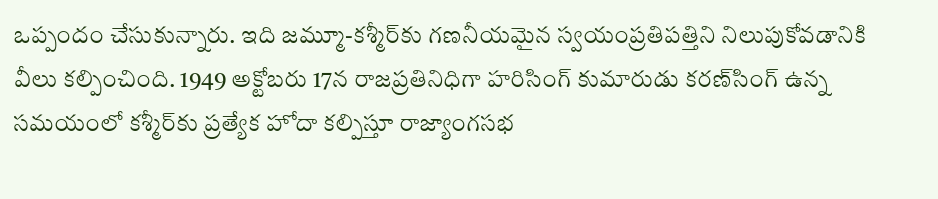ఒప్పందం చేసుకున్నారు. ఇది జమ్మూ-కశ్మీర్‌కు గణనీయమైన స్వయంప్రతిపత్తిని నిలుపుకోవడానికి వీలు కల్పించింది. 1949 అక్టోబరు 17న రాజప్రతినిధిగా హరిసింగ్‌ కుమారుడు కరణ్‌సింగ్‌ ఉన్న సమయంలో కశ్మీర్‌కు ప్రత్యేక హోదా కల్పిస్తూ రాజ్యాంగసభ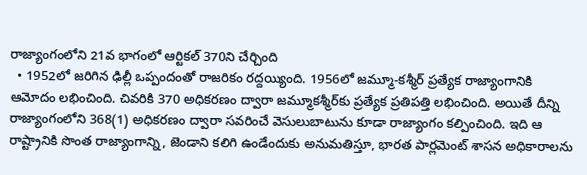రాజ్యాంగంలోని 21వ భాగంలో ఆర్టికల్‌ 370ని చేర్చింది
  • 1952లో జరిగిన ఢిల్లీ ఒప్పందంతో రాజరికం రద్దయ్యింది. 1956లో జమ్మూ-కశ్మీర్‌ ప్రత్యేక రాజ్యాంగానికి ఆమోదం లభించింది. చివరికి 370 అధికరణం ద్వారా జమ్మూకశ్మీర్‌కు ప్రత్యేక ప్రతిపత్తి లభించింది. అయితే దీన్ని రాజ్యాంగంలోని 368(1) అధికరణం ద్వారా సవరించే వెసులుబాటును కూడా రాజ్యాంగం కల్పించింది. ఇది ఆ రాష్ట్రానికి సొంత రాజ్యాంగాన్ని, జెండాని కలిగి ఉండేందుకు అనుమతిస్తూ, భారత పార్లమెంట్‌ శాసన అధికారాలను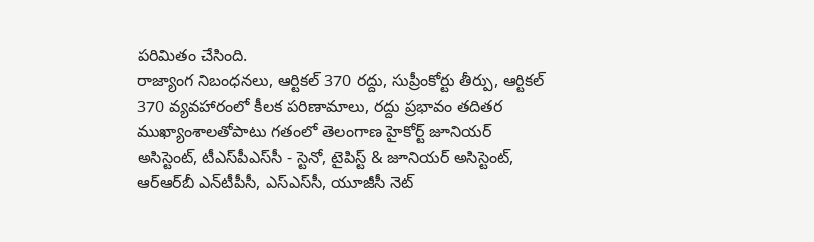పరిమితం చేసింది.
రాజ్యాంగ నిబంధనలు, ఆర్టికల్‌ 370 రద్దు, సుప్రీంకోర్టు తీర్పు, ఆర్టికల్‌ 370 వ్యవహారంలో కీలక పరిణామాలు, రద్దు ప్రభావం తదితర ముఖ్యాంశాలతోపాటు గతంలో తెలంగాణ హైకోర్ట్‌ జూనియర్‌ అసిస్టెంట్, టీఎస్‌పీఎస్‌సీ - స్టెనో, టైపిస్ట్‌ & జూనియర్‌ అసిస్టెంట్, ఆర్‌ఆర్‌బీ ఎన్‌టీపీసీ, ఎస్‌ఎస్‌సీ, యూజీసీ నెట్‌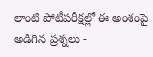లాంటి పోటీపరీక్షల్లో ఈ అంశంపై అడిగిన ప్రశ్నలు -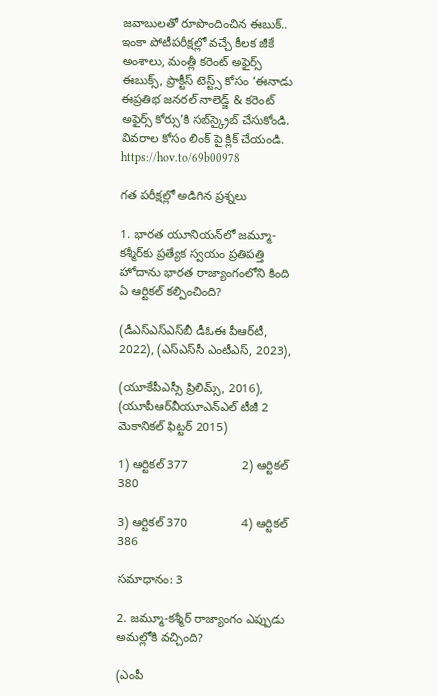జవాబులతో రూపొందించిన ఈబుక్‌.. ఇంకా పోటీపరీక్షల్లో వచ్చే కీలక జీకే అంశాలు, మంత్లీ కరెంట్‌ అఫైర్స్‌ ఈబుక్స్, ప్రాక్టీస్‌ టెస్ట్స్‌ కోసం ‘ఈనాడు ఈప్రతిభ జనరల్‌ నాలెడ్జ్‌ & కరెంట్‌ అఫైర్స్‌ కోర్సు’కి సబ్‌స్క్రైబ్‌ చేసుకోండి. వివరాల కోసం లింక్ పై క్లిక్ చేయండి. https://hov.to/69b00978

గత పరీక్షల్లో అడిగిన ప్రశ్నలు

1. భారత యూనియన్‌లో జమ్మూ-కశ్మీర్‌కు ప్రత్యేక స్వయం ప్రతిపత్తి హోదాను భారత రాజ్యాంగంలోని కింది ఏ ఆర్టికల్‌ కల్పించింది?

(డీఎస్‌ఎస్‌ఎస్‌బీ డీఓఈ పీఆర్‌టీ, 2022), (ఎస్‌ఎస్‌సీ ఎంటీఎస్, 2023),

(యూకేపీఎస్సీ ప్రిలిమ్స్, 2016), (యూపీఆర్‌వీయూఎన్‌ఎల్‌ టీజీ 2 మెకానికల్‌ ఫిట్టర్‌ 2015)

1) ఆర్టికల్‌ 377                2) ఆర్టికల్‌ 380

3) ఆర్టికల్‌ 370                4) ఆర్టికల్‌ 386

సమాధానం: 3

2. జమ్మూ-కశ్మీర్‌ రాజ్యాంగం ఎప్పుడు అమల్లోకి వచ్చింది?

(ఎంపీ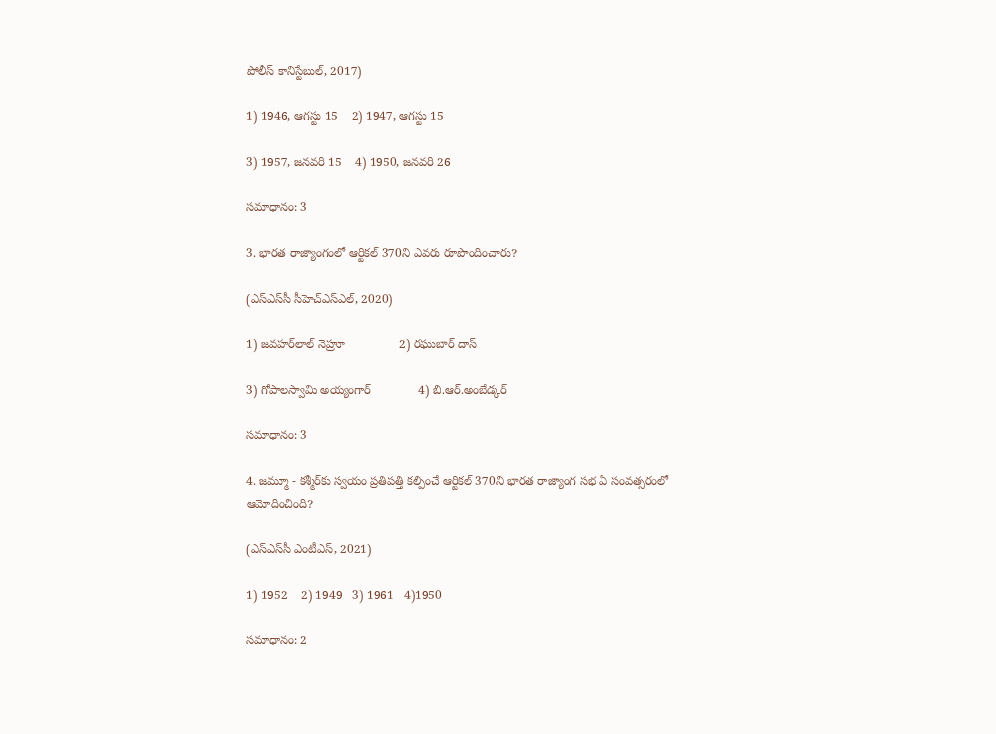పోలీస్‌ కానిస్టేబుల్, 2017)

1) 1946, ఆగస్టు 15    2) 1947, ఆగస్టు 15

3) 1957, జనవరి 15    4) 1950, జనవరి 26

సమాధానం: 3

3. భారత రాజ్యాంగంలో ఆర్టికల్‌ 370ని ఎవరు రూపొందించారు?

(ఎస్‌ఎస్‌సీ సీహెచ్‌ఎస్‌ఎల్, 2020)

1) జవహర్‌లాల్‌ నెహ్రూ                2) రఘుబార్‌ దాస్‌

3) గోపాలస్వామి అయ్యంగార్‌              4) బి.ఆర్‌.అంబేడ్కర్‌

సమాధానం: 3

4. జమ్మూ - కశ్మీర్‌కు స్వయం ప్రతిపత్తి కల్పించే ఆర్టికల్‌ 370ని భారత రాజ్యాంగ సభ ఏ సంవత్సరంలో ఆమోదించింది?

(ఎస్‌ఎస్‌సీ ఎంటీఎస్, 2021)

1) 1952    2) 1949   3) 1961   4)1950

సమాధానం: 2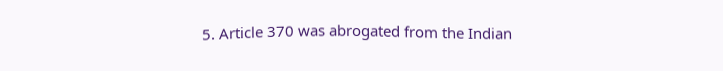5. Article 370 was abrogated from the Indian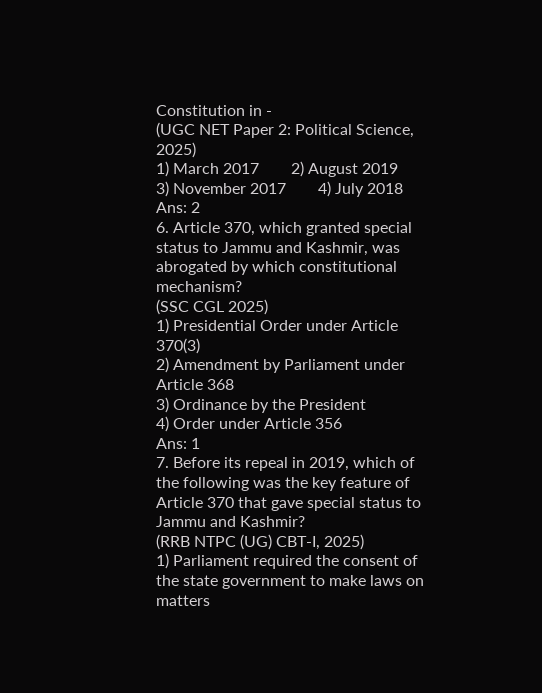Constitution in -
(UGC NET Paper 2: Political Science, 2025)
1) March 2017        2) August 2019        3) November 2017        4) July 2018
Ans: 2
6. Article 370, which granted special status to Jammu and Kashmir, was abrogated by which constitutional mechanism?
(SSC CGL 2025)
1) Presidential Order under Article 370(3)
2) Amendment by Parliament under Article 368
3) Ordinance by the President
4) Order under Article 356
Ans: 1
7. Before its repeal in 2019, which of the following was the key feature of Article 370 that gave special status to Jammu and Kashmir?
(RRB NTPC (UG) CBT-I, 2025)
1) Parliament required the consent of the state government to make laws on matters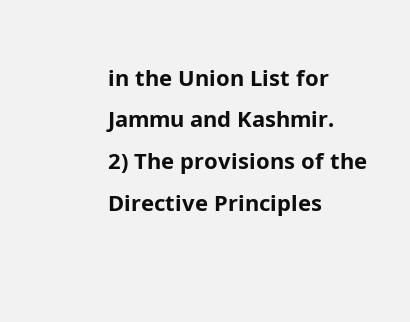in the Union List for Jammu and Kashmir.
2) The provisions of the Directive Principles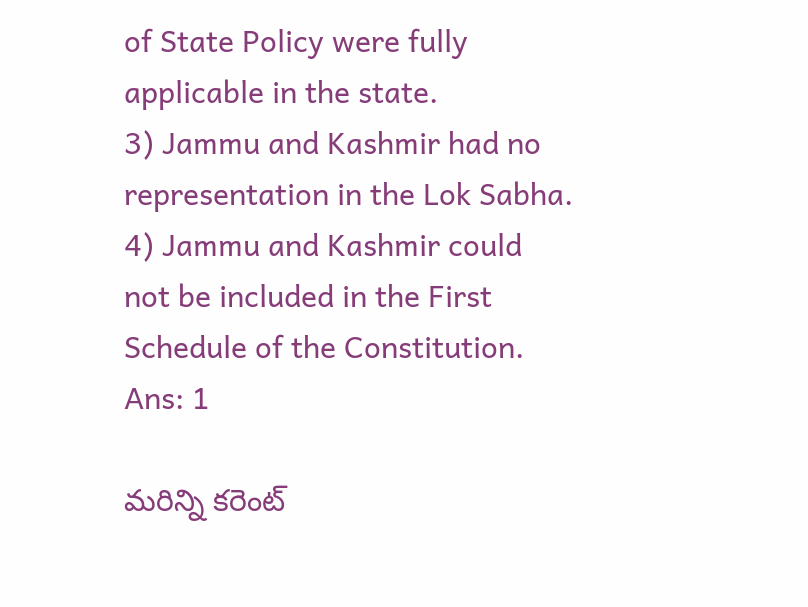of State Policy were fully applicable in the state.
3) Jammu and Kashmir had no representation in the Lok Sabha.
4) Jammu and Kashmir could not be included in the First Schedule of the Constitution.
Ans: 1

మరిన్ని కరెంట్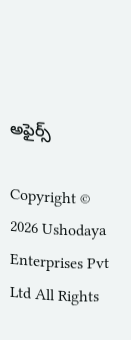అఫైర్స్

Copyright © 2026 Ushodaya Enterprises Pvt Ltd All Rights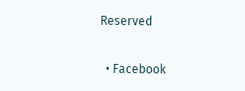Reserved

  • Facebook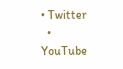• Twitter
  • YouTube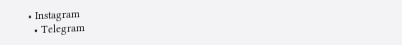• Instagram
  • Telegram